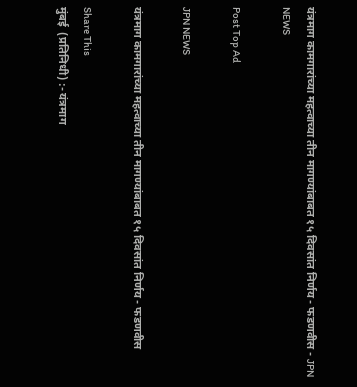यंत्रमाग कामगारांच्या महत्वाच्या तीन मागण्यांबाबत १५ दिवसांत निर्णय - फडणवीस - JPN NEWS

Post Top Ad

JPN NEWS

यंत्रमाग कामगारांच्या महत्वाच्या तीन मागण्यांबाबत १५ दिवसांत निर्णय - फडणवीस

Share This
मुंबई  (प्रतिनिधी) :- यंत्रमाग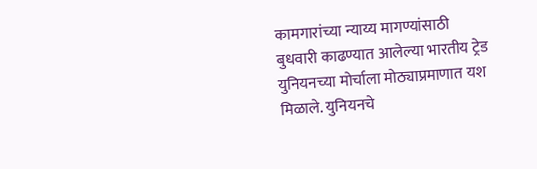कामगारांच्या न्याय्य मागण्यांसाठी बुधवारी काढण्यात आलेल्या भारतीय ट्रेड युनियनच्या मोर्चाला मोठ्याप्रमाणात यश मिळाले. युनियनचे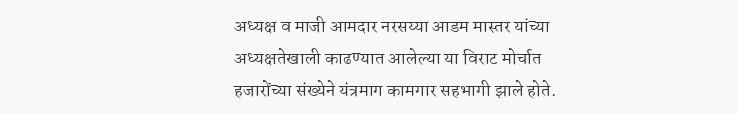अध्यक्ष व माजी आमदार नरसय्या आडम मास्तर यांच्या अध्यक्षतेखाली काढण्यात आलेल्या या विराट मोर्चात हजारोंच्या संख्येने यंत्रमाग कामगार सहभागी झाले होते.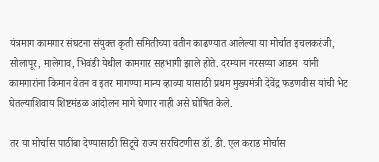यंत्रमाग कामगार संघटना संयुक्त कृती समितीच्या वतीन काढण्यात आलेल्या या मोर्चात इचलकरंजी, सोलापूर, मालेगाव, भिवंडी येथील कामगार सहभागी झाले होते. दरम्यान नरसय्या आडम  यांनी कामगारांना किमान वेतन व इतर मागण्या मान्य व्हाव्या यासाठी प्रथम मुख्यमंत्री देवेंद्र फडणवीस यांची भेट घेतल्याशिवाय शिष्टमंडळ आंदोलन मागे घेणार नाही असे घोषित केले.

तर या मोर्चास पाठींबा देण्यासाठी सिटूचे राज्य सरचिटणीस डॉ. डी. एल कराड मोर्चास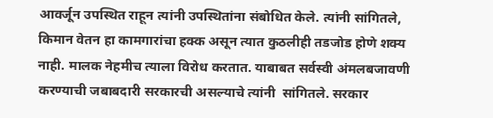आवर्जून उपस्थित राहून त्यांनी उपस्थितांना संबोधित केले. त्यांनी सांगितले, किमान वेतन हा कामगारांचा हक्क असून त्यात कुठलीही तडजोड होणे शक्य नाही. मालक नेहमीच त्याला विरोध करतात. याबाबत सर्वस्वी अंमलबजावणी करण्याची जबाबदारी सरकारची असल्याचे त्यांनी  सांगितले. सरकार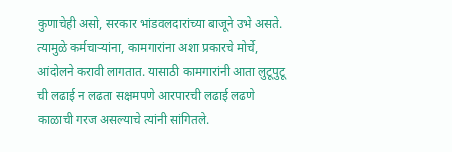कुणाचेही असो, सरकार भांडवलदारांच्या बाजूने उभे असते. त्यामुळे कर्मचाऱ्यांना, कामगारांना अशा प्रकारचे मोर्चे, आंदोलने करावी लागतात. यासाठी कामगारांनी आता लुटूपुटू ची लढाई न लढता सक्षमपणे आरपारची लढाई लढणे काळाची गरज असल्याचे त्यांनी सांगितले.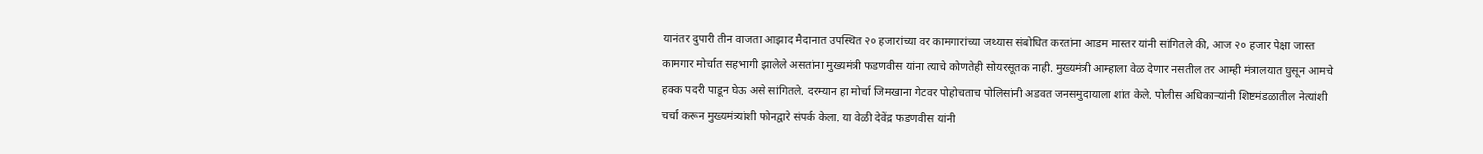यानंतर दुपारी तीन वाजता आझाद मैदानात उपस्थित २० हजारांच्या वर कामगारांच्या जथ्यास संबोधित करतांना आडम मास्तर यांनी सांगितले की, आज २० हजार पेक्षा जास्त कामगार मोर्चात सहभागी झालेले असतांना मुख्यमंत्री फडणवीस यांना त्याचे कोणतेही सोयरसूतक नाही. मुख्यमंत्री आम्हाला वेळ देणार नसतील तर आम्ही मंत्रालयात घुसून आमचे हक्क पदरी पाडून घेऊ असे सांगितले. दरम्यान हा मोर्चा जिमखाना गेटवर पोहोचताच पोलिसांनी अडवत जनसमुदायाला शांत केले. पोलीस अधिकाऱ्यांनी शिष्टमंडळातील नेत्यांशी चर्चा करून मुख्यमंत्र्यांशी फोनद्वारे संपर्क केला. या वेळी देवेंद्र फडणवीस यांनी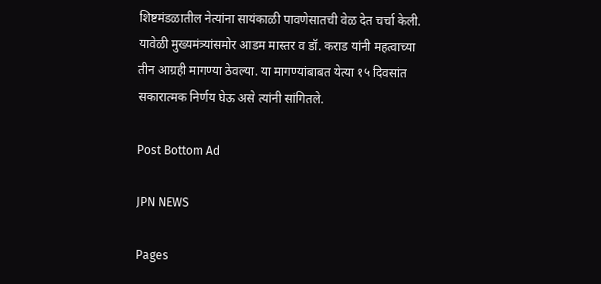शिष्टमंडळातील नेत्यांना सायंकाळी पावणेसातची वेळ देत चर्चा केली. यावेळी मुख्यमंत्र्यांसमोर आडम मास्तर व डॉ. कराड यांनी महत्वाच्या तीन आग्रही मागण्या ठेवल्या. या मागण्यांबाबत येत्या १५ दिवसांत सकारात्मक निर्णय घेऊ असे त्यांनी सांगितले.

Post Bottom Ad

JPN NEWS

Pages